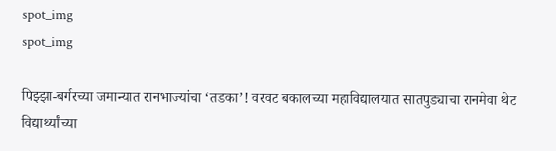spot_img
spot_img

पिझ्झा-बर्गरच्या जमान्यात रानभाज्यांचा ‘तडका’! वरवट बकालच्या महाविद्यालयात सातपुड्याचा रानमेवा थेट विद्यार्थ्यांच्या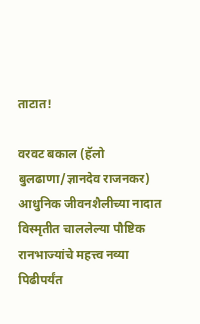ताटात!

वरवट बकाल (हॅलो बुलढाणा/ज्ञानदेव राजनकर) आधुनिक जीवनशैलीच्या नादात विस्मृतीत चाललेल्या पौष्टिक रानभाज्यांचे महत्त्व नव्या पिढीपर्यंत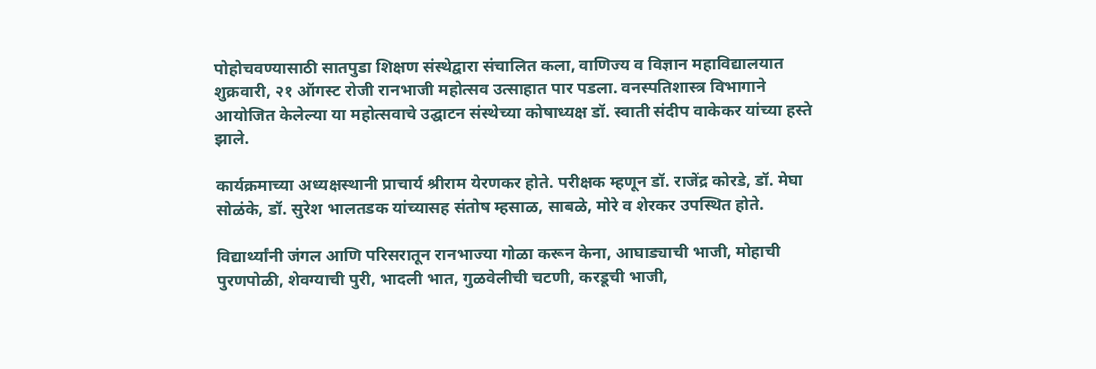पोहोचवण्यासाठी सातपुडा शिक्षण संस्थेद्वारा संचालित कला, वाणिज्य व विज्ञान महाविद्यालयात शुक्रवारी, २१ ऑगस्ट रोजी रानभाजी महोत्सव उत्साहात पार पडला. वनस्पतिशास्त्र विभागाने आयोजित केलेल्या या महोत्सवाचे उद्घाटन संस्थेच्या कोषाध्यक्ष डॉ. स्वाती संदीप वाकेकर यांच्या हस्ते झाले.

कार्यक्रमाच्या अध्यक्षस्थानी प्राचार्य श्रीराम येरणकर होते. परीक्षक म्हणून डॉ. राजेंद्र कोरडे, डॉ. मेघा सोळंके, डॉ. सुरेश भालतडक यांच्यासह संतोष म्हसाळ, साबळे, मोरे व शेरकर उपस्थित होते.

विद्यार्थ्यांनी जंगल आणि परिसरातून रानभाज्या गोळा करून केना, आघाड्याची भाजी, मोहाची पुरणपोळी, शेवग्याची पुरी, भादली भात, गुळवेलीची चटणी, करडूची भाजी,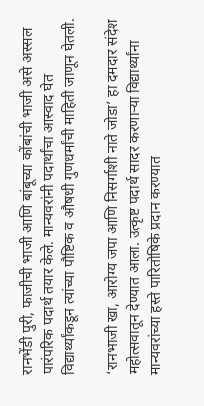रानभेंडी पुरी, फाजीची भाजी आणि बांबूच्या कोंबांची भाजी असे अस्सल पारंपरिक पदार्थ तयार केले. मान्यवरांनी पदार्थांचा आस्वाद घेत विद्यार्थ्यांकडून त्यांच्या पौष्टिक व औषधी गुणधर्मांची माहिती जाणून घेतली.

‘रानभाजी खा, आरोग्य जपा आणि निसर्गाशी नाते जोडा’ हा दमदार संदेश महोत्सवातून देण्यात आला. उत्कृष्ट पदार्थ सादर करणाऱ्या विद्यार्थ्यांना मान्यवरांच्या हस्ते पारितोषिके प्रदान करण्यात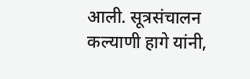आली. सूत्रसंचालन कल्याणी हागे यांनी,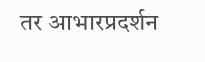तर आभारप्रदर्शन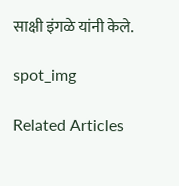साक्षी इंगळे यांनी केले.

spot_img

Related Articles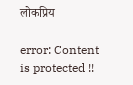लोकप्रिय

error: Content is protected !!